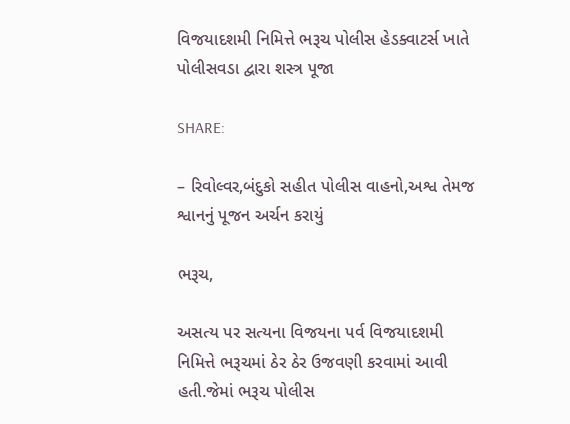વિજયાદશમી નિમિત્તે ભરૂચ પોલીસ હેડક્વાટર્સ ખાતે પોલીસવડા દ્વારા શસ્ત્ર પૂજા

SHARE:

– રિવોલ્વર,બંદુકો સહીત પોલીસ વાહનો,અશ્વ તેમજ શ્વાનનું પૂજન અર્ચન કરાયું

ભરૂચ,

અસત્ય પર સત્યના વિજયના પર્વ વિજયાદશમી નિમિત્તે ભરૂચમાં ઠેર ઠેર ઉજવણી કરવામાં આવી હતી.જેમાં ભરૂચ પોલીસ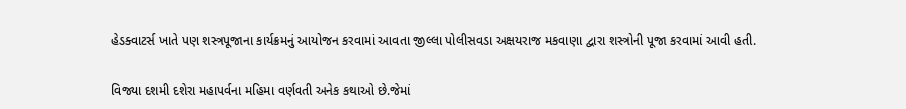હેડક્વાટર્સ ખાતે પણ શસ્ત્રપૂજાના કાર્યક્રમનું આયોજન કરવામાં આવતા જીલ્લા પોલીસવડા અક્ષયરાજ મકવાણા દ્વારા શસ્ત્રોની પૂજા કરવામાં આવી હતી.

વિજ્યા દશમી દશેરા મહાપર્વના મહિમા વર્ણવતી અનેક કથાઓ છે.જેમાં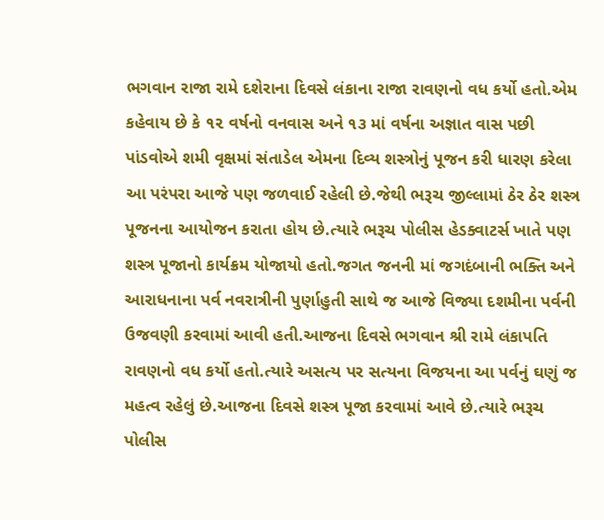ભગવાન રાજા રામે દશેરાના દિવસે લંકાના રાજા રાવણનો વધ કર્યો હતો.એમ કહેવાય છે કે ૧૨ વર્ષનો વનવાસ અને ૧૩ માં વર્ષના અજ્ઞાત વાસ પછી પાંડવોએ શમી વૃક્ષમાં સંતાડેલ એમના દિવ્ય શસ્ત્રોનું પૂજન કરી ધારણ કરેલા આ પરંપરા આજે પણ જળવાઈ રહેલી છે.જેથી ભરૂચ જીલ્લામાં ઠેર ઠેર શસ્ત્ર પૂજનના આયોજન કરાતા હોય છે.ત્યારે ભરૂચ પોલીસ હેડક્વાટર્સ ખાતે પણ શસ્ત્ર પૂજાનો કાર્યક્રમ યોજાયો હતો.જગત જનની માં જગદંબાની ભક્તિ અને આરાધનાના પર્વ નવરાત્રીની પુર્ણાહુતી સાથે જ આજે વિજ્યા દશમીના પર્વની ઉજવણી કરવામાં આવી હતી.આજના દિવસે ભગવાન શ્રી રામે લંકાપતિ રાવણનો વધ કર્યો હતો.ત્યારે અસત્ય પર સત્યના વિજયના આ પર્વનું ઘણું જ મહત્વ રહેલું છે.આજના દિવસે શસ્ત્ર પૂજા કરવામાં આવે છે.ત્યારે ભરૂચ પોલીસ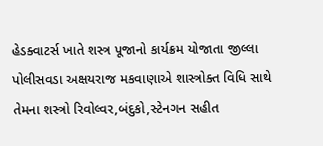હેડક્વાટર્સ ખાતે શસ્ત્ર પૂજાનો કાર્યક્રમ યોજાતા જીલ્લા પોલીસવડા અક્ષયરાજ મકવાણાએ શાસ્ત્રોક્ત વિધિ સાથે તેમના શસ્ત્રો રિવોલ્વર,બંદુકો,સ્ટેનગન સહીત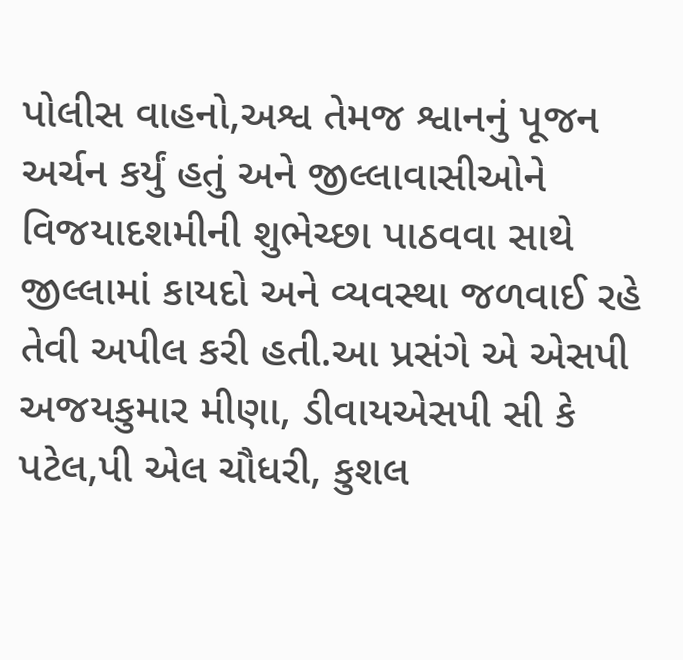પોલીસ વાહનો,અશ્વ તેમજ શ્વાનનું પૂજન અર્ચન કર્યું હતું અને જીલ્લાવાસીઓને વિજયાદશમીની શુભેચ્છા પાઠવવા સાથે જીલ્લામાં કાયદો અને વ્યવસ્થા જળવાઈ રહે તેવી અપીલ કરી હતી.આ પ્રસંગે એ એસપી અજયકુમાર મીણા, ડીવાયએસપી સી કે પટેલ,પી એલ ચૌધરી, કુશલ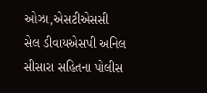ઓઝા,એસટીએસસી સેલ ડીવાયએસપી અનિલ સીસારા સહિતના પોલીસ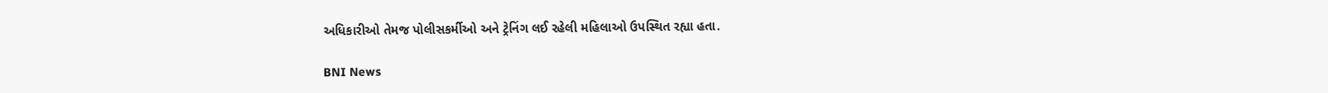અધિકારીઓ તેમજ પોલીસકર્મીઓ અને ટ્રેનિંગ લઈ રહેલી મહિલાઓ ઉપસ્થિત રહ્યા હતા.

BNI News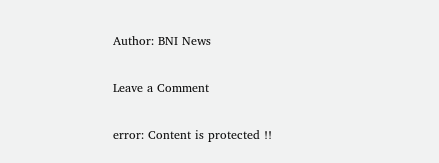Author: BNI News

Leave a Comment

error: Content is protected !!